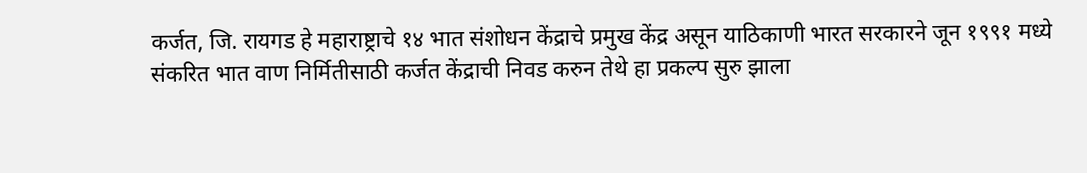कर्जत, जि. रायगड हे महाराष्ट्राचे १४ भात संशोधन केंद्राचे प्रमुख केंद्र असून याठिकाणी भारत सरकारने जून १९९१ मध्ये संकरित भात वाण निर्मितीसाठी कर्जत केंद्राची निवड करुन तेथे हा प्रकल्प सुरु झाला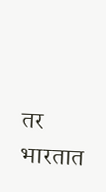तर भारतात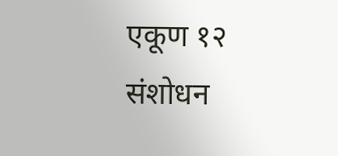एकूण १२ संशोधन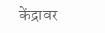केंद्रावर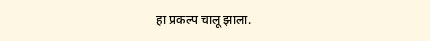हा प्रकल्प चालू झाला.